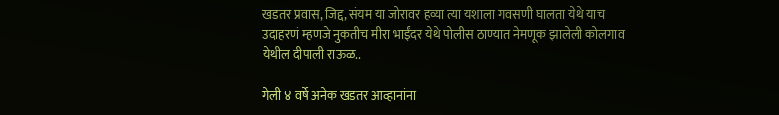खडतर प्रवास, जिद्द, संयम या जोरावर हव्या त्या यशाला गवसणी घालता येथे याच उदाहरणं म्हणजे नुकतीच मीरा भाईंदर येथे पोलीस ठाण्यात नेमणूक झालेली कोलगाव येथील दीपाली राऊळ..

गेली ४ वर्षे अनेक खडतर आव्हानांना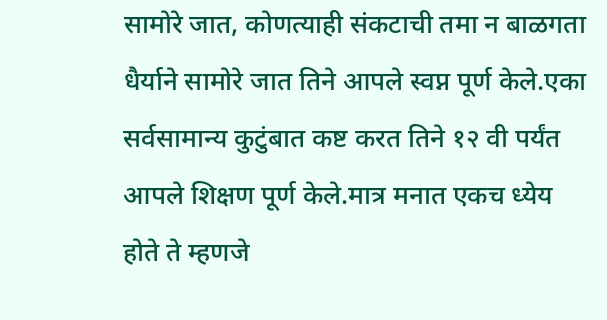सामोरे जात, कोणत्याही संकटाची तमा न बाळगता धैर्याने सामोरे जात तिने आपले स्वप्न पूर्ण केले.एका सर्वसामान्य कुटुंबात कष्ट करत तिने १२ वी पर्यंत आपले शिक्षण पूर्ण केले.मात्र मनात एकच ध्येय होते ते म्हणजे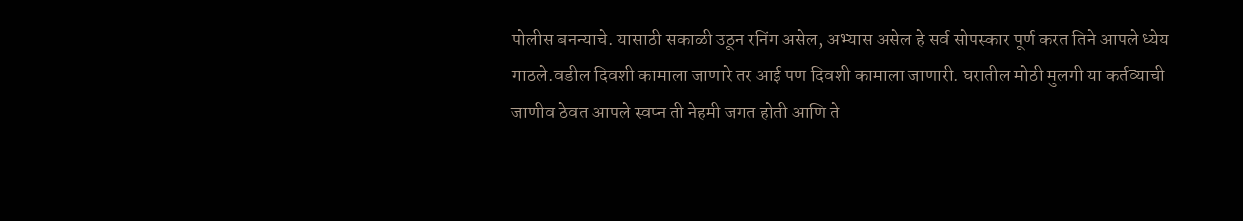पोलीस बनन्याचे. यासाठी सकाळी उठून रनिंग असेल, अभ्यास असेल हे सर्व सोपस्कार पूर्ण करत तिने आपले ध्येय गाठले.वडील दिवशी कामाला जाणारे तर आई पण दिवशी कामाला जाणारी. घरातील मोठी मुलगी या कर्तव्याची जाणीव ठेवत आपले स्वप्न ती नेहमी जगत होती आणि ते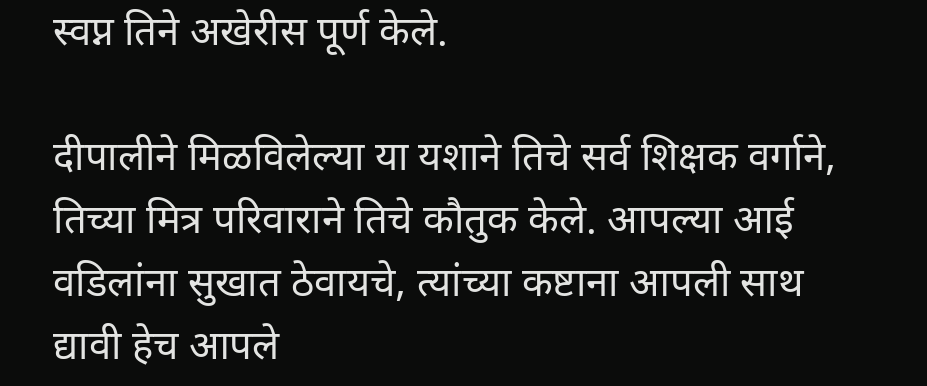स्वप्न तिने अखेरीस पूर्ण केले.

दीपालीने मिळविलेल्या या यशाने तिचे सर्व शिक्षक वर्गाने, तिच्या मित्र परिवाराने तिचे कौतुक केले. आपल्या आई वडिलांना सुखात ठेवायचे, त्यांच्या कष्टाना आपली साथ द्यावी हेच आपले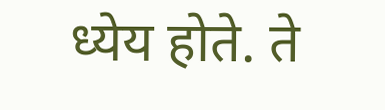ध्येय होते. ते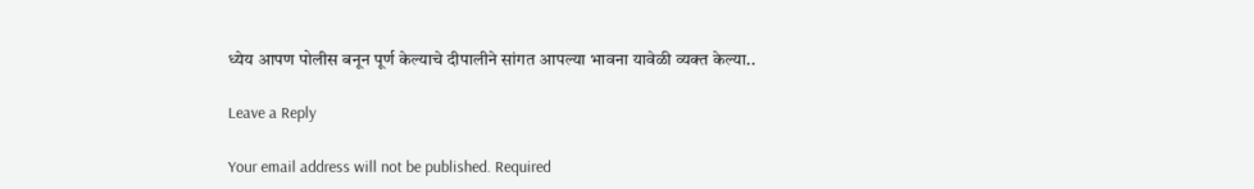ध्येय आपण पोलीस बनून पूर्ण केल्याचे दीपालीने सांगत आपल्या भावना यावेळी व्यक्त केल्या..

Leave a Reply

Your email address will not be published. Required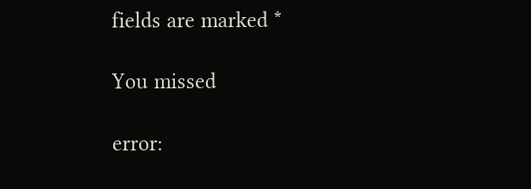fields are marked *

You missed

error: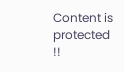Content is protected !!